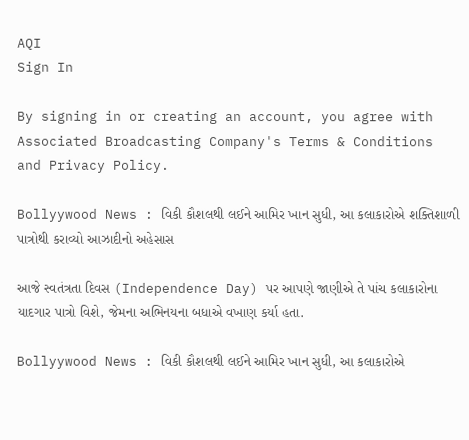AQI
Sign In

By signing in or creating an account, you agree with Associated Broadcasting Company's Terms & Conditions and Privacy Policy.

Bollyywood News : વિકી કૌશલથી લઈને આમિર ખાન સુધી, આ કલાકારોએ શક્તિશાળી પાત્રોથી કરાવ્યો આઝાદીનો અહેસાસ

આજે સ્વતંત્રતા દિવસ (Independence Day) પર આપણે જાણીએ તે પાંચ કલાકારોના યાદગાર પાત્રો વિશે, જેમના અભિનયના બધાએ વખાણ કર્યા હતા.

Bollyywood News : વિકી કૌશલથી લઈને આમિર ખાન સુધી, આ કલાકારોએ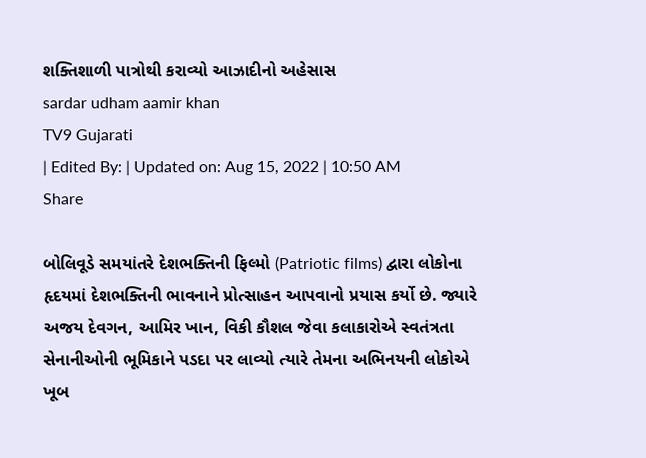શક્તિશાળી પાત્રોથી કરાવ્યો આઝાદીનો અહેસાસ
sardar udham aamir khan
TV9 Gujarati
| Edited By: | Updated on: Aug 15, 2022 | 10:50 AM
Share

બોલિવૂડે સમયાંતરે દેશભક્તિની ફિલ્મો (Patriotic films) દ્વારા લોકોના હૃદયમાં દેશભક્તિની ભાવનાને પ્રોત્સાહન આપવાનો પ્રયાસ કર્યો છે. જ્યારે અજય દેવગન, આમિર ખાન, વિકી કૌશલ જેવા કલાકારોએ સ્વતંત્રતા સેનાનીઓની ભૂમિકાને પડદા પર લાવ્યો ત્યારે તેમના અભિનયની લોકોએ ખૂબ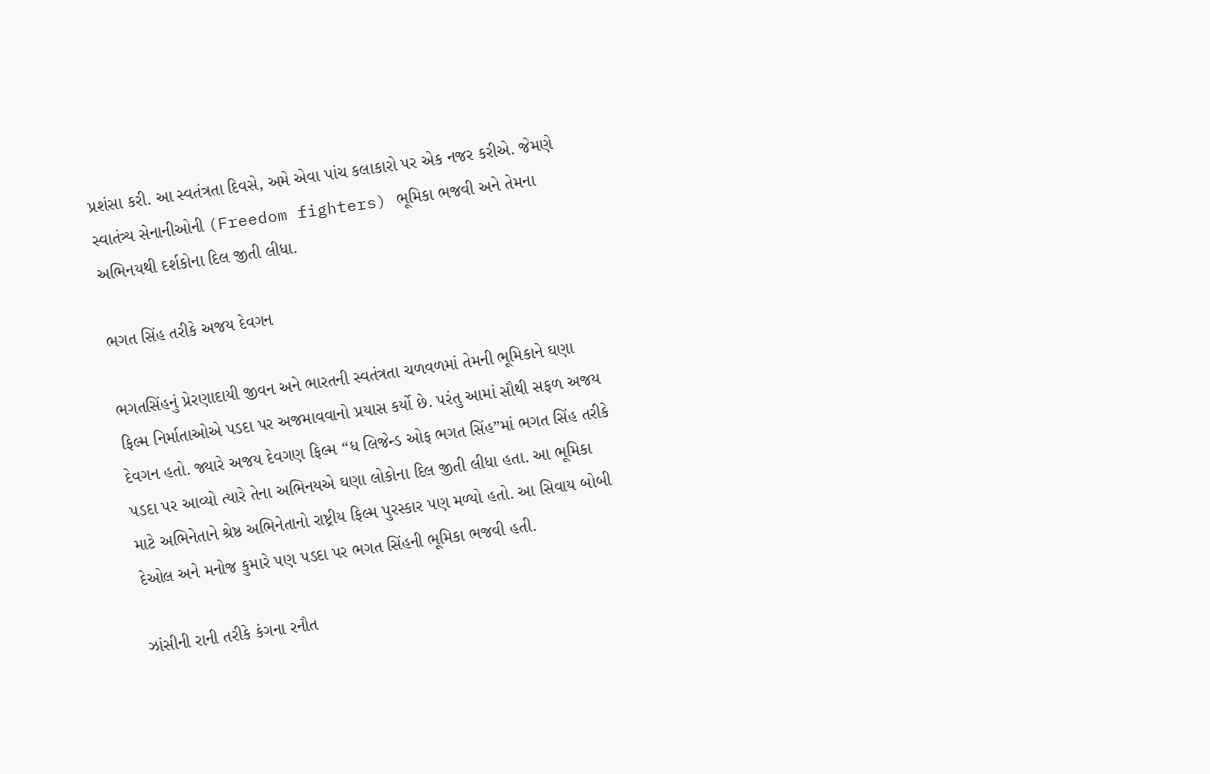પ્રશંસા કરી. આ સ્વતંત્રતા દિવસે, અમે એવા પાંચ કલાકારો પર એક નજર કરીએ. જેમણે સ્વાતંત્ર્ય સેનાનીઓની (Freedom fighters) ભૂમિકા ભજવી અને તેમના અભિનયથી દર્શકોના દિલ જીતી લીધા.

ભગત સિંહ તરીકે અજય દેવગન

ભગતસિંહનું પ્રેરણાદાયી જીવન અને ભારતની સ્વતંત્રતા ચળવળમાં તેમની ભૂમિકાને ઘણા ફિલ્મ નિર્માતાઓએ પડદા પર અજમાવવાનો પ્રયાસ કર્યો છે. પરંતુ આમાં સૌથી સફળ અજય દેવગન હતો. જ્યારે અજય દેવગણ ફિલ્મ “ધ લિજેન્ડ ઓફ ભગત સિંહ”માં ભગત સિંહ તરીકે પડદા પર આવ્યો ત્યારે તેના અભિનયએ ઘણા લોકોના દિલ જીતી લીધા હતા. આ ભૂમિકા માટે અભિનેતાને શ્રેષ્ઠ અભિનેતાનો રાષ્ટ્રીય ફિલ્મ પુરસ્કાર પણ મળ્યો હતો. આ સિવાય બોબી દેઓલ અને મનોજ કુમારે પણ પડદા પર ભગત સિંહની ભૂમિકા ભજવી હતી.

ઝાંસીની રાની તરીકે કંગના રનૌત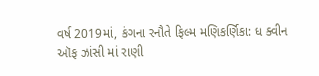વર્ષ 2019માં, કંગના રનૌતે ફિલ્મ મણિકર્ણિકા: ધ ક્વીન ઑફ ઝાંસી માં રાણી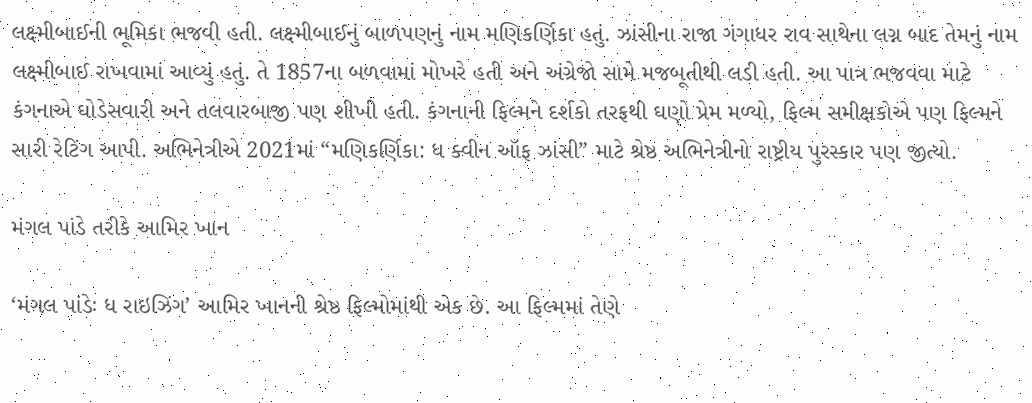લક્ષ્મીબાઈની ભૂમિકા ભજવી હતી. લક્ષ્મીબાઈનું બાળપણનું નામ મણિકર્ણિકા હતું. ઝાંસીના રાજા ગંગાધર રાવ સાથેના લગ્ન બાદ તેમનું નામ લક્ષ્મીબાઈ રાખવામાં આવ્યું હતું. તે 1857ના બળવામાં મોખરે હતી અને અંગ્રેજો સામે મજબૂતીથી લડી હતી. આ પાત્ર ભજવવા માટે કંગનાએ ઘોડેસવારી અને તલવારબાજી પણ શીખી હતી. કંગનાની ફિલ્મને દર્શકો તરફથી ઘણો પ્રેમ મળ્યો, ફિલ્મ સમીક્ષકોએ પણ ફિલ્મને સારી રેટિંગ આપી. અભિનેત્રીએ 2021માં “મણિકર્ણિકા: ધ ક્વીન ઑફ ઝાંસી” માટે શ્રેષ્ઠ અભિનેત્રીનો રાષ્ટ્રીય પુરસ્કાર પણ જીત્યો.

મંગલ પાંડે તરીકે આમિર ખાન

‘મંગલ પાંડેઃ ધ રાઇઝિંગ’ આમિર ખાનની શ્રેષ્ઠ ફિલ્મોમાંથી એક છે. આ ફિલ્મમાં તેણે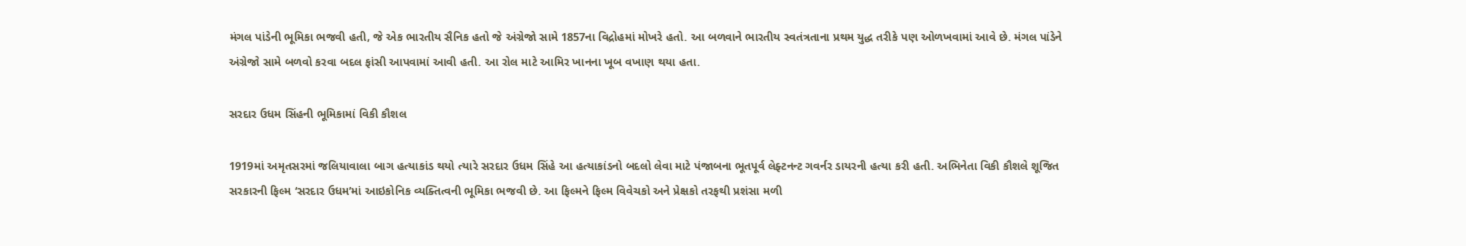મંગલ પાંડેની ભૂમિકા ભજવી હતી, જે એક ભારતીય સૈનિક હતો જે અંગ્રેજો સામે 1857ના વિદ્રોહમાં મોખરે હતો. આ બળવાને ભારતીય સ્વતંત્રતાના પ્રથમ યુદ્ધ તરીકે પણ ઓળખવામાં આવે છે. મંગલ પાંડેને અંગ્રેજો સામે બળવો કરવા બદલ ફાંસી આપવામાં આવી હતી. આ રોલ માટે આમિર ખાનના ખૂબ વખાણ થયા હતા.

સરદાર ઉધમ સિંહની ભૂમિકામાં વિકી કૌશલ

1919માં અમૃતસરમાં જલિયાવાલા બાગ હત્યાકાંડ થયો ત્યારે સરદાર ઉધમ સિંહે આ હત્યાકાંડનો બદલો લેવા માટે પંજાબના ભૂતપૂર્વ લેફ્ટનન્ટ ગવર્નર ડાયરની હત્યા કરી હતી. અભિનેતા વિકી કૌશલે શૂજિત સરકારની ફિલ્મ ‘સરદાર ઉધમ’માં આઇકોનિક વ્યક્તિત્વની ભૂમિકા ભજવી છે. આ ફિલ્મને ફિલ્મ વિવેચકો અને પ્રેક્ષકો તરફથી પ્રશંસા મળી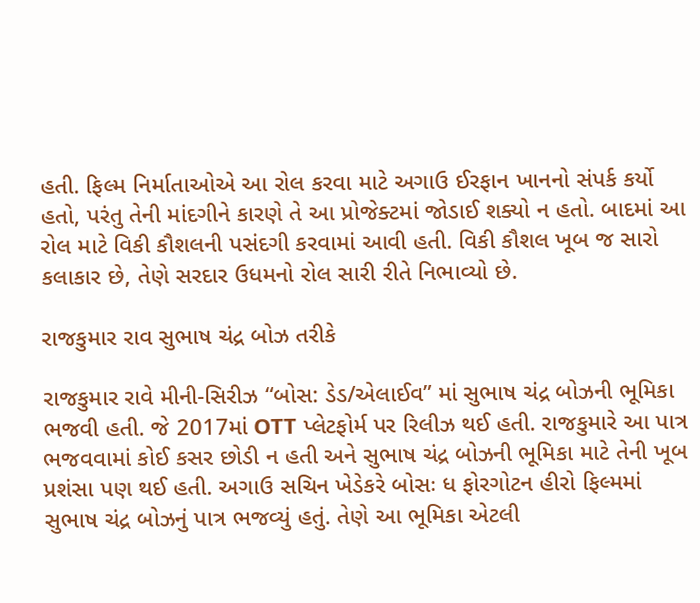હતી. ફિલ્મ નિર્માતાઓએ આ રોલ કરવા માટે અગાઉ ઈરફાન ખાનનો સંપર્ક કર્યો હતો, પરંતુ તેની માંદગીને કારણે તે આ પ્રોજેક્ટમાં જોડાઈ શક્યો ન હતો. બાદમાં આ રોલ માટે વિકી કૌશલની પસંદગી કરવામાં આવી હતી. વિકી કૌશલ ખૂબ જ સારો કલાકાર છે, તેણે સરદાર ઉધમનો રોલ સારી રીતે નિભાવ્યો છે.

રાજકુમાર રાવ સુભાષ ચંદ્ર બોઝ તરીકે

રાજકુમાર રાવે મીની-સિરીઝ “બોસ: ડેડ/એલાઈવ” માં સુભાષ ચંદ્ર બોઝની ભૂમિકા ભજવી હતી. જે 2017માં OTT પ્લેટફોર્મ પર રિલીઝ થઈ હતી. રાજકુમારે આ પાત્ર ભજવવામાં કોઈ કસર છોડી ન હતી અને સુભાષ ચંદ્ર બોઝની ભૂમિકા માટે તેની ખૂબ પ્રશંસા પણ થઈ હતી. અગાઉ સચિન ખેડેકરે બોસઃ ધ ફોરગોટન હીરો ફિલ્મમાં સુભાષ ચંદ્ર બોઝનું પાત્ર ભજવ્યું હતું. તેણે આ ભૂમિકા એટલી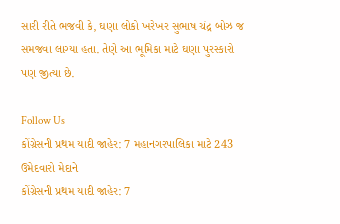સારી રીતે ભજવી કે, ઘણા લોકો ખરેખર સુભાષ ચંદ્ર બોઝ જ સમજવા લાગ્યા હતા. તેણે આ ભૂમિકા માટે ઘણા પુરસ્કારો પણ જીત્યા છે.

Follow Us
કોંગ્રેસની પ્રથમ યાદી જાહેર: 7 મહાનગરપાલિકા માટે 243 ઉમેદવારો મેદાને
કોંગ્રેસની પ્રથમ યાદી જાહેર: 7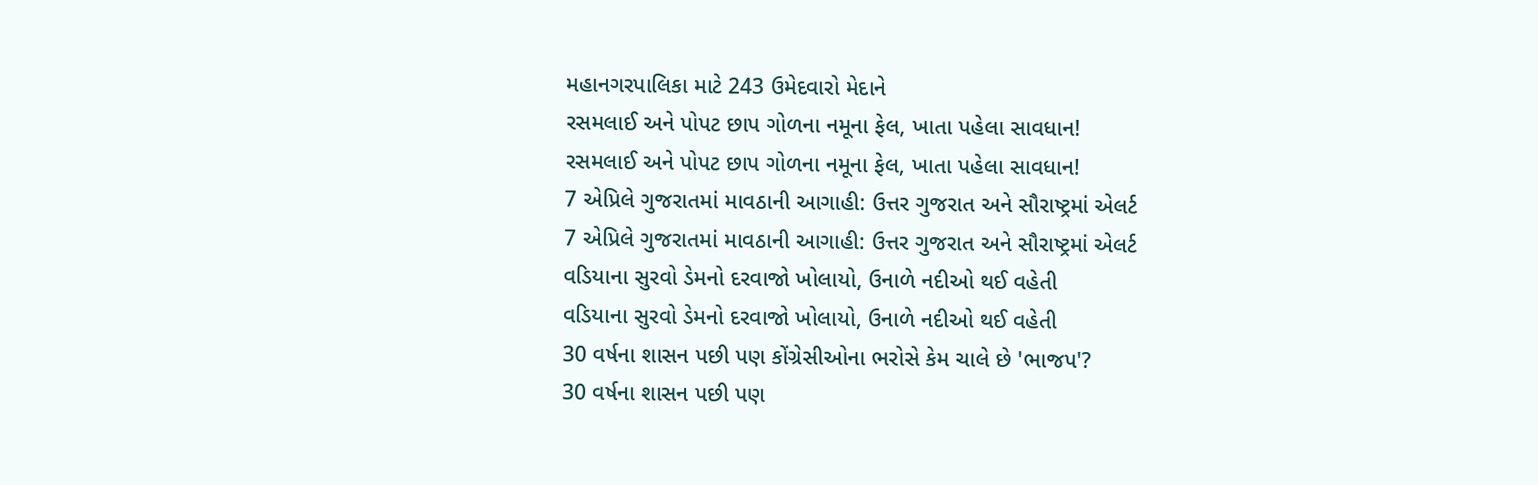મહાનગરપાલિકા માટે 243 ઉમેદવારો મેદાને
રસમલાઈ અને પોપટ છાપ ગોળના નમૂના ફેલ, ખાતા પહેલા સાવધાન!
રસમલાઈ અને પોપટ છાપ ગોળના નમૂના ફેલ, ખાતા પહેલા સાવધાન!
7 એપ્રિલે ગુજરાતમાં માવઠાની આગાહી: ઉત્તર ગુજરાત અને સૌરાષ્ટ્રમાં એલર્ટ
7 એપ્રિલે ગુજરાતમાં માવઠાની આગાહી: ઉત્તર ગુજરાત અને સૌરાષ્ટ્રમાં એલર્ટ
વડિયાના સુરવો ડેમનો દરવાજો ખોલાયો, ઉનાળે નદીઓ થઈ વહેતી
વડિયાના સુરવો ડેમનો દરવાજો ખોલાયો, ઉનાળે નદીઓ થઈ વહેતી
30 વર્ષના શાસન પછી પણ કોંગ્રેસીઓના ભરોસે કેમ ચાલે છે 'ભાજપ'?
30 વર્ષના શાસન પછી પણ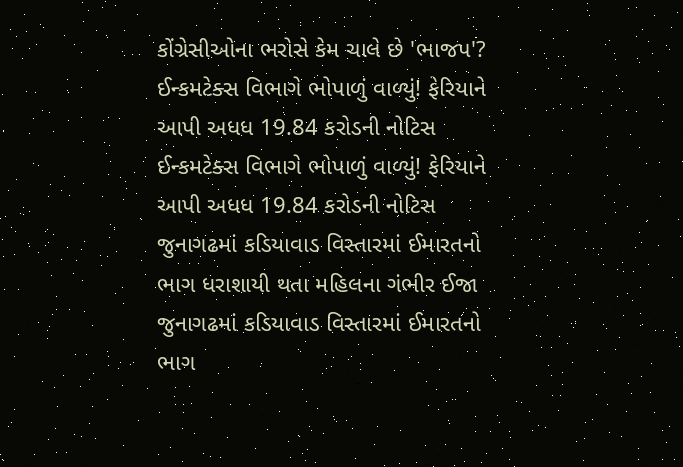કોંગ્રેસીઓના ભરોસે કેમ ચાલે છે 'ભાજપ'?
ઈન્કમટેક્સ વિભાગે ભોપાળું વાળ્યું! ફેરિયાને આપી અધધ 19.84 કરોડની નોટિસ
ઈન્કમટેક્સ વિભાગે ભોપાળું વાળ્યું! ફેરિયાને આપી અધધ 19.84 કરોડની નોટિસ
જુનાગઢમાં કડિયાવાડ વિસ્તારમાં ઈમારતનો ભાગ ધરાશાયી થતા મહિલના ગંભીર ઈજા
જુનાગઢમાં કડિયાવાડ વિસ્તારમાં ઈમારતનો ભાગ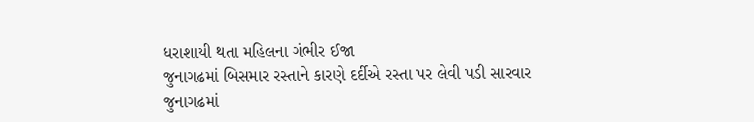ધરાશાયી થતા મહિલના ગંભીર ઈજા
જુનાગઢમાં બિસમાર રસ્તાને કારણે દર્દીએ રસ્તા પર લેવી પડી સારવાર
જુનાગઢમાં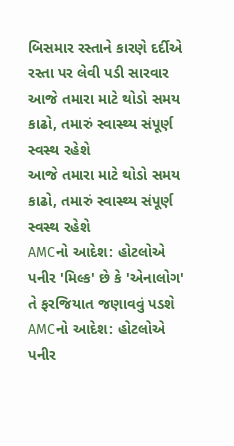બિસમાર રસ્તાને કારણે દર્દીએ રસ્તા પર લેવી પડી સારવાર
આજે તમારા માટે થોડો સમય કાઢો, તમારું સ્વાસ્થ્ય સંપૂર્ણ સ્વસ્થ રહેશે
આજે તમારા માટે થોડો સમય કાઢો, તમારું સ્વાસ્થ્ય સંપૂર્ણ સ્વસ્થ રહેશે
AMCનો આદેશ: હોટલોએ પનીર 'મિલ્ક' છે કે 'એનાલોગ' તે ફરજિયાત જણાવવું પડશે
AMCનો આદેશ: હોટલોએ પનીર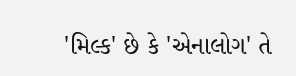'મિલ્ક' છે કે 'એનાલોગ' તે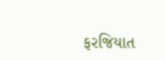ફરજિયાત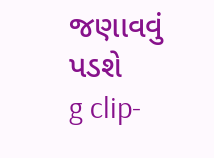જણાવવું પડશે
g clip-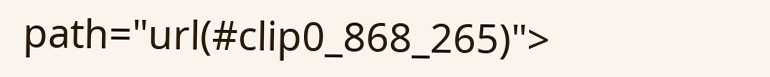path="url(#clip0_868_265)">